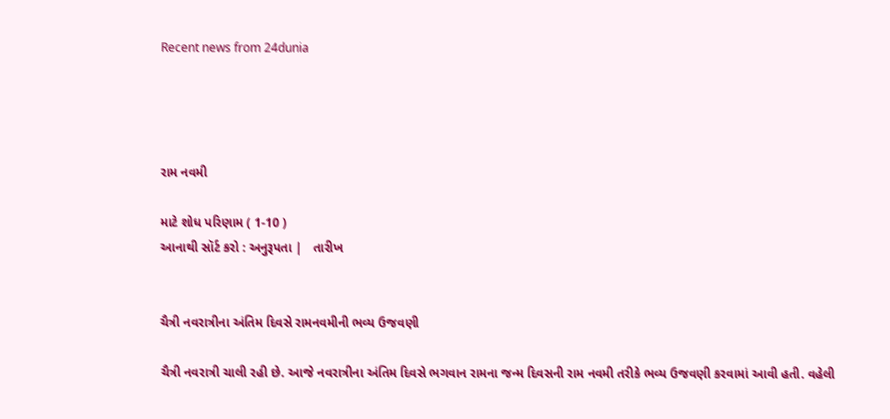Recent news from 24dunia




રામ નવમી

માટે શોધ પરિણામ ( 1-10 )
આનાથી સૉર્ટ કરો : અનુરૂપતા |   તારીખ


ચૈત્રી નવરાત્રીના અંતિમ દિવસે રામનવમીની ભવ્ય ઉજવણી

ચૈત્રી નવરાત્રી ચાલી રહી છે. આજે નવરાત્રીના અંતિમ દિવસે ભગવાન રામના જન્મ દિવસની રામ નવમી તરીકે ભવ્ય ઉજવણી કરવામાં આવી હતી. વહેલી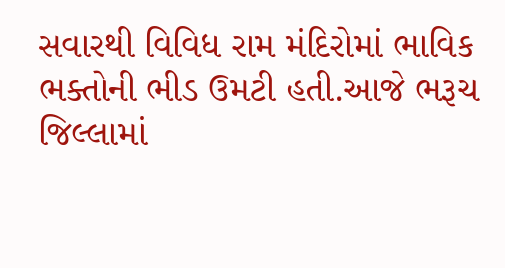સવારથી વિવિધ રામ મંદિરોમાં ભાવિક ભક્તોની ભીડ ઉમટી હતી.આજે ભરૂચ જિલ્લામાં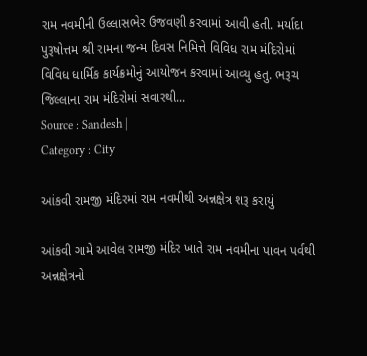રામ નવમીની ઉલ્લાસભેર ઉજવણી કરવામાં આવી હતી. મર્યાદા પુરૂષોત્તમ શ્રી રામના જન્મ દિવસ નિમિત્તે વિવિધ રામ મંદિરોમાં વિવિધ ધાર્મિક કાર્યક્રમોનું આયોજન કરવામાં આવ્યુ હતુ. ભરૂચ જિલ્લાના રામ મંદિરોમાં સવારથી...
Source : Sandesh |
Category : City

આંકવી રામજી મંદિરમાં રામ નવમીથી અન્નક્ષેત્ર શરૂ કરાયું

આંકવી ગામે આવેલ રામજી મંદિર ખાતે રામ નવમીના પાવન પર્વથી અન્નક્ષેત્રનો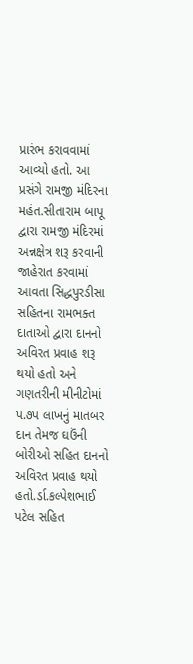પ્રારંભ કરાવવામાં આવ્યો હતો. આ પ્રસંગે રામજી મંદિરના મહંત.સીતારામ બાપૂ દ્વારા રામજી મંદિરમાં અન્નક્ષેત્ર શરૂ કરવાની જાહેરાત કરવામાં આવતા સિદ્ધપુરડીસા સહિતના રામભક્ત દાતાઓ દ્વારા દાનનો અવિરત પ્રવાહ શરૂ થયો હતો અને ગણતરીની મીનીટોમાં પ.૭પ લાખનું માતબર દાન તેમજ ઘઉંની બોરીઓ સહિત દાનનો અવિરત પ્રવાહ થયો હતો.ર્ડા.કલ્પેશભાઈ પટેલ સહિત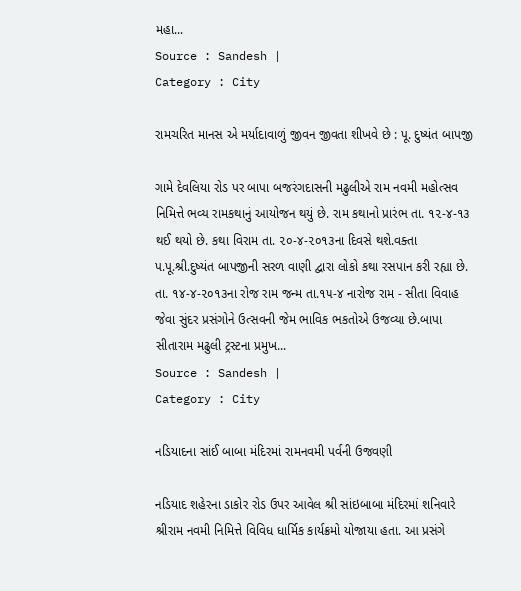મહા...
Source : Sandesh |
Category : City

રામચરિત માનસ એ મર્યાદાવાળું જીવન જીવતા શીખવે છે : પૂ. દુષ્યંત બાપજી

ગામે દેવલિયા રોડ પર બાપા બજરંગદાસની મઢુલીએ રામ નવમી મહોત્સવ નિમિત્તે ભવ્ય રામકથાનું આયોજન થયું છે. રામ કથાનો પ્રારંભ તા. ૧૨-૪-૧૩ થઈ થયો છે. કથા વિરામ તા. ૨૦-૪-૨૦૧૩ના દિવસે થશે.વક્તા પ.પૂ.શ્રી.દુષ્યંત બાપજીની સરળ વાણી દ્વારા લોકો કથા રસપાન કરી રહ્યા છે. તા. ૧૪-૪-૨૦૧૩ના રોજ રામ જન્મ તા.૧૫-૪ નારોજ રામ - સીતા વિવાહ જેવા સુંદર પ્રસંગોને ઉત્સવની જેમ ભાવિક ભકતોએ ઉજવ્યા છે.બાપા સીતારામ મઢુલી ટ્રસ્ટના પ્રમુખ...
Source : Sandesh |
Category : City

નડિયાદના સાંઈ બાબા મંદિરમાં રામનવમી પર્વની ઉજવણી

નડિયાદ શહેરના ડાકોર રોડ ઉપર આવેલ શ્રી સાંઇબાબા મંદિરમાં શનિવારે શ્રીરામ નવમી નિમિત્તે વિવિધ ધાર્મિ‌ક કાર્યક્રમો યોજાયા હતા. આ પ્રસંગે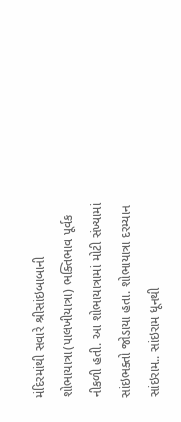મંદિરમાંથી સવારે શ્રીસાંઇબાબાની શોભાયાત્રા(પાલખીયાત્રા) ભક્તિભાવ પૂર્વક નીકળી હતી. આ શોભાયાત્રામાં મોટી સંખ્યામાં સાંઇભક્તો જોડાયા હતા. શોભાયાત્રા દરમ્યાન સાંઇરામ.. સાંઇરામ ધૂનથી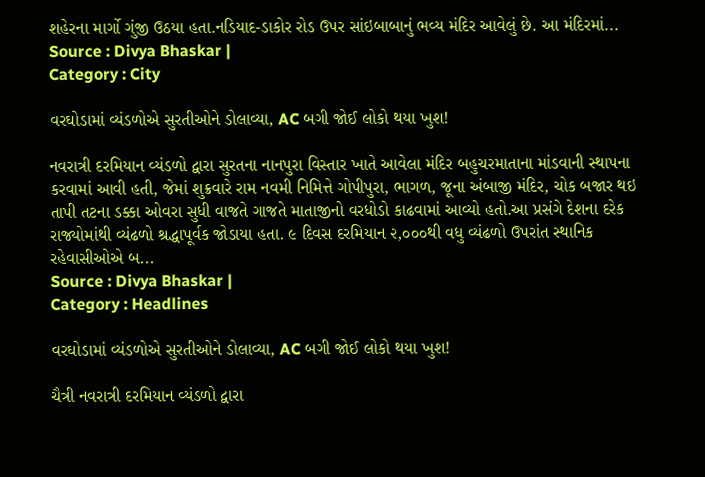શહેરના માર્ગો ગુંજી ઉઠયા હતા.નડિયાદ-ડાકોર રોડ ઉપર સાંઇબાબાનું ભવ્ય મંદિર આવેલું છે. આ મંદિરમાં...
Source : Divya Bhaskar |
Category : City

વરઘોડામાં વ્યંડળોએ સુરતીઓને ડોલાવ્યા, AC બગી જોઈ લોકો થયા ખુશ!

નવરાત્રી દરમિયાન વ્યંડળો દ્વારા સુરતના નાનપુરા વિસ્તાર ખાતે આવેલા મંદિર બહુચરમાતાના માંડવાની સ્થાપના કરવામાં આવી હતી, જેમાં શુક્રવારે રામ નવમી નિમિત્તે ગોપીપુરા, ભાગળ, જૂના અંબાજી મંદિર, ચોક બજાર થઇ તાપી તટના ડક્કા ઓવરા સુધી વાજતે ગાજતે માતાજીનો વરધોડો કાઢવામાં આવ્યો હતો.આ પ્રસંગે દેશના દરેક રાજ્યોમાંથી વ્યંઢળો શ્રદ્ધાપૂર્વક જોડાયા હતા. ૯ દિવસ દરમિયાન ૨,૦૦૦થી વધુ વ્યંઢળો ઉપરાંત સ્થાનિક રહેવાસીઓએ બ...
Source : Divya Bhaskar |
Category : Headlines

વરઘોડામાં વ્યંડળોએ સુરતીઓને ડોલાવ્યા, AC બગી જોઈ લોકો થયા ખુશ!

ચૈત્રી નવરાત્રી દરમિયાન વ્યંડળો દ્વારા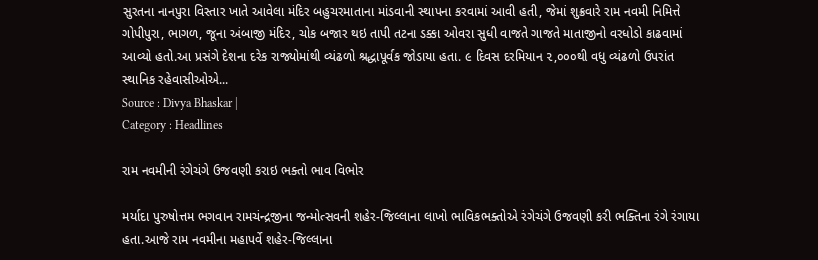સુરતના નાનપુરા વિસ્તાર ખાતે આવેલા મંદિર બહુચરમાતાના માંડવાની સ્થાપના કરવામાં આવી હતી, જેમાં શુક્રવારે રામ નવમી નિમિત્તે ગોપીપુરા, ભાગળ, જૂના અંબાજી મંદિર, ચોક બજાર થઇ તાપી તટના ડક્કા ઓવરા સુધી વાજતે ગાજતે માતાજીનો વરધોડો કાઢવામાં આવ્યો હતો.આ પ્રસંગે દેશના દરેક રાજ્યોમાંથી વ્યંઢળો શ્રદ્ધાપૂર્વક જોડાયા હતા. ૯ દિવસ દરમિયાન ૨,૦૦૦થી વધુ વ્યંઢળો ઉપરાંત સ્થાનિક રહેવાસીઓએ...
Source : Divya Bhaskar |
Category : Headlines

રામ નવમીની રંગેચંગે ઉજવણી કરાઇ ભક્તો ભાવ વિભોર

મર્યાદા પુરુષોત્તમ ભગવાન રામચંન્દ્રજીના જન્મોત્સવની શહેર-જિલ્લાના લાખો ભાવિકભક્તોએ રંગેચંગે ઉજવણી કરી ભક્તિના રંગે રંગાયા હતા.આજે રામ નવમીના મહાપર્વે શહેર-જિલ્લાના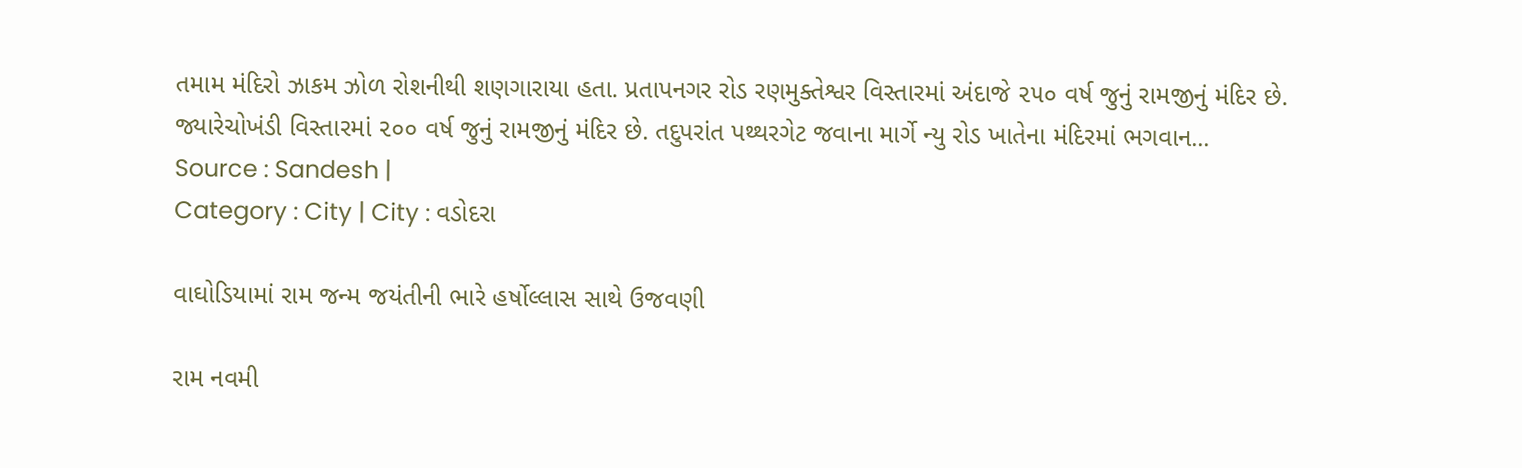તમામ મંદિરો ઝાકમ ઝોળ રોશનીથી શણગારાયા હતા. પ્રતાપનગર રોડ રણમુક્તેશ્વર વિસ્તારમાં અંદાજે ૨૫૦ વર્ષ જુનું રામજીનું મંદિર છે. જ્યારેચોખંડી વિસ્તારમાં ૨૦૦ વર્ષ જુનું રામજીનું મંદિર છે. તદુપરાંત પથ્થરગેટ જવાના માર્ગે ન્યુ રોડ ખાતેના મંદિરમાં ભગવાન...
Source : Sandesh |
Category : City | City : વડોદરા

વાઘોડિયામાં રામ જન્મ જયંતીની ભારે હર્ષોલ્લાસ સાથે ઉજવણી

રામ નવમી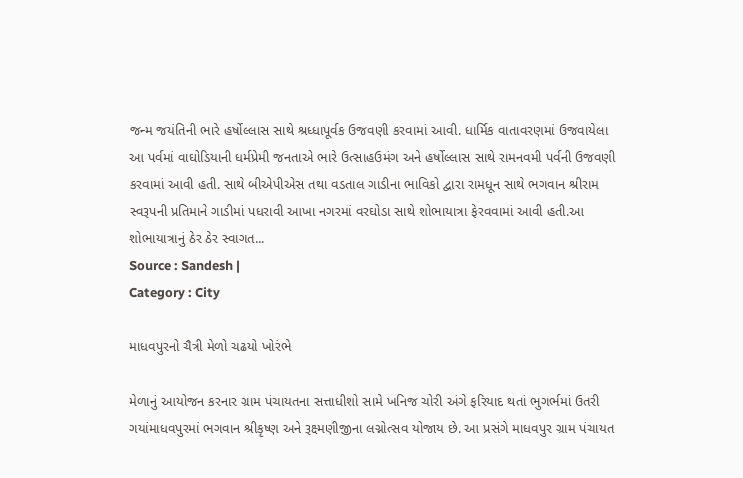જન્મ જયંતિની ભારે હર્ષોલ્લાસ સાથે શ્રધ્ધાપૂર્વક ઉજવણી કરવામાં આવી. ધાર્મિક વાતાવરણમાં ઉજવાયેલા આ પર્વમાં વાઘોડિયાની ધર્મપ્રેમી જનતાએ ભારે ઉત્સાહઉમંગ અને હર્ષોલ્લાસ સાથે રામનવમી પર્વની ઉજવણી કરવામાં આવી હતી. સાથે બીએપીએસ તથા વડતાલ ગાડીના ભાવિકો દ્વારા રામધૂન સાથે ભગવાન શ્રીરામ સ્વરૂપની પ્રતિમાને ગાડીમાં પધરાવી આખા નગરમાં વરઘોડા સાથે શોભાયાત્રા ફેરવવામાં આવી હતી.આ શોભાયાત્રાનું ઠેર ઠેર સ્વાગત...
Source : Sandesh |
Category : City

માધવપુરનો ચૈત્રી મેળો ચઢયો ખોરંભે

મેળાનું આયોજન કરનાર ગ્રામ પંચાયતના સત્તાધીશો સામે ખનિજ ચોરી અંગે ફરિયાદ થતાં ભુગર્ભમાં ઉતરી ગયાંમાધવપુરમાં ભગવાન શ્રીકૃષ્ણ અને રૂક્ષ્મણીજીના લગ્નોત્સવ યોજાય છે. આ પ્રસંગે માધવપુર ગ્રામ પંચાયત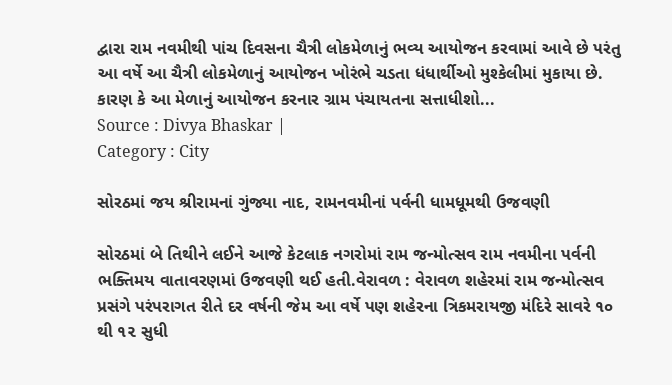દ્વારા રામ નવમીથી પાંચ દિવસના ચૈત્રી લોકમેળાનું ભવ્ય આયોજન કરવામાં આવે છે પરંતુ આ વર્ષે આ ચૈત્રી લોકમેળાનું આયોજન ખોરંભે ચડતા ધંધાર્થી‍ઓ મુશ્કેલીમાં મુકાયા છે. કારણ કે આ મેળાનું આયોજન કરનાર ગ્રામ પંચાયતના સત્તાધીશો...
Source : Divya Bhaskar |
Category : City

સોરઠમાં જય શ્રીરામનાં ગુંજ્યા નાદ, રામનવમીનાં પર્વની ધામધૂમથી ઉજવણી

સોરઠમાં બે તિથીને લઈને આજે કેટલાક નગરોમાં રામ જન્મોત્સવ રામ નવમીના પર્વની ભક્તિમય વાતાવરણમાં ઉજવણી થઈ હતી.વેરાવળ : વેરાવળ શહેરમાં રામ જન્મોત્સવ પ્રસંગે પરંપરાગત રીતે દર વર્ષની જેમ આ વર્ષે પણ શહેરના ત્રિકમરાયજી મંદિરે સાવરે ૧૦ થી ૧૨ સુધી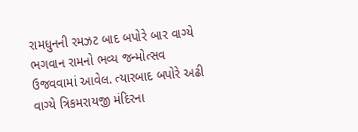રામધુનની રમઝટ બાદ બપોરે બાર વાગ્યે ભગવાન રામનો ભવ્ય જન્મોત્સવ ઉજવવામાં આવેલ. ત્યારબાદ બપોરે અઢી વાગ્યે ત્રિકમરાયજી મંદિરના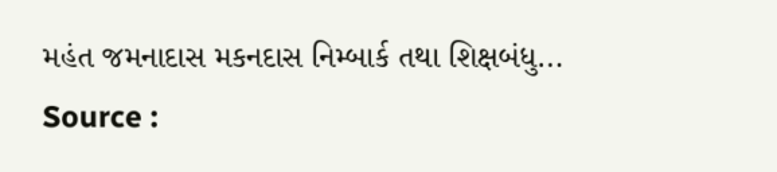મહંત જમનાદાસ મકનદાસ નિમ્બાર્ક તથા શિક્ષબંધુ...
Source :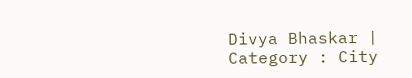Divya Bhaskar |
Category : City